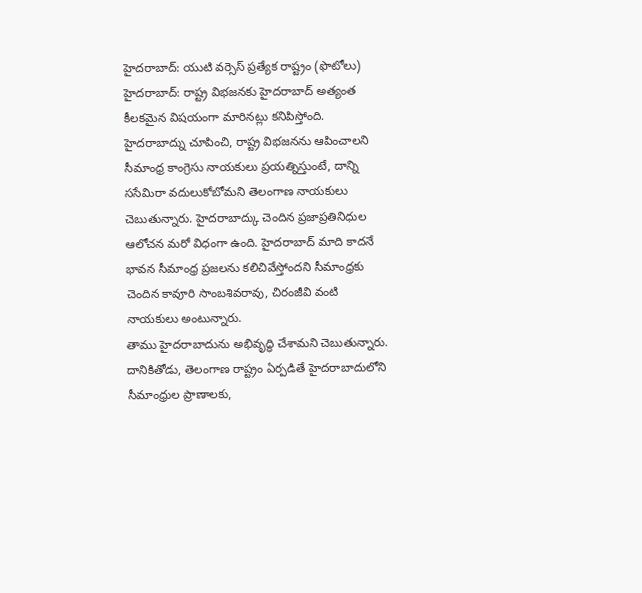హైదరాబాద్: యుటి వర్సెస్ ప్రత్యేక రాష్ట్రం (ఫొటోలు)
హైదరాబాద్: రాష్ట్ర విభజనకు హైదరాబాద్ అత్యంత కీలకమైన విషయంగా మారినట్లు కనిపిస్తోంది. హైదరాబాద్ను చూపించి, రాష్ట్ర విభజనను ఆపించాలని సీమాంధ్ర కాంగ్రెసు నాయకులు ప్రయత్నిస్తుంటే, దాన్ని ససేమిరా వదులుకోబోమని తెలంగాణ నాయకులు చెబుతున్నారు. హైదరాబాద్కు చెందిన ప్రజాప్రతినిధుల ఆలోచన మరో విధంగా ఉంది. హైదరాబాద్ మాది కాదనే భావన సీమాంధ్ర ప్రజలను కలిచివేస్తోందని సీమాంధ్రకు చెందిన కావూరి సాంబశివరావు, చిరంజీవి వంటి నాయకులు అంటున్నారు.
తాము హైదరాబాదును అభివృద్ధి చేశామని చెబుతున్నారు. దానికితోడు, తెలంగాణ రాష్ట్రం ఏర్పడితే హైదరాబాదులోని సీమాంధ్రుల ప్రాణాలకు,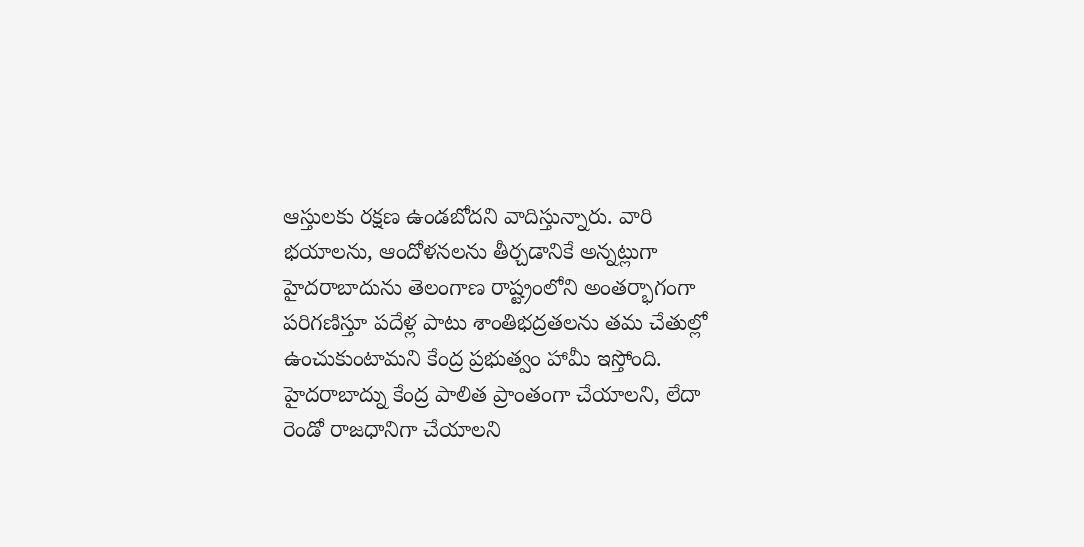ఆస్తులకు రక్షణ ఉండబోదని వాదిస్తున్నారు. వారి భయాలను, ఆందోళనలను తీర్చడానికే అన్నట్లుగా హైదరాబాదును తెలంగాణ రాష్ట్రంలోని అంతర్భాగంగా పరిగణిస్తూ పదేళ్ల పాటు శాంతిభద్రతలను తమ చేతుల్లో ఉంచుకుంటామని కేంద్ర ప్రభుత్వం హామీ ఇస్తోంది.
హైదరాబాద్ను కేంద్ర పాలిత ప్రాంతంగా చేయాలని, లేదా రెండో రాజధానిగా చేయాలని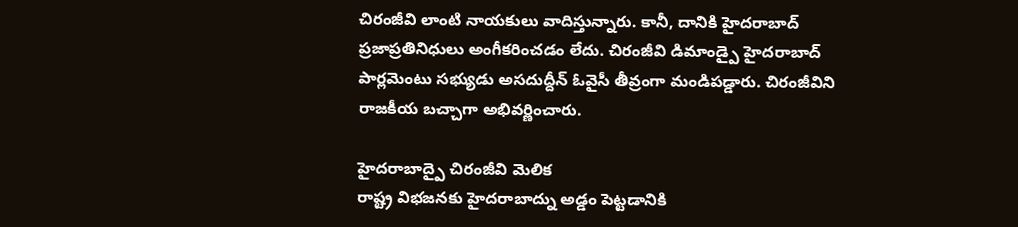చిరంజీవి లాంటి నాయకులు వాదిస్తున్నారు. కానీ, దానికి హైదరాబాద్ ప్రజాప్రతినిధులు అంగీకరించడం లేదు. చిరంజీవి డిమాండ్పై హైదరాబాద్ పార్లమెంటు సభ్యుడు అసదుద్దీన్ ఓవైసీ తీవ్రంగా మండిపడ్డారు. చిరంజీవిని రాజకీయ బచ్చాగా అభివర్ణించారు.

హైదరాబాద్పై చిరంజీవి మెలిక
రాష్ట్ర విభజనకు హైదరాబాద్ను అడ్డం పెట్టడానికి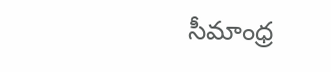సీమాంధ్ర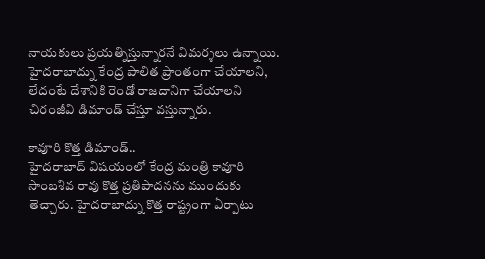నాయకులు ప్రయత్నిస్తున్నారనే విమర్శలు ఉన్నాయి. హైదరాబాద్ను కేంద్ర పాలిత ప్రాంతంగా చేయాలని, లేదంటే దేశానికి రెండో రాజదానిగా చేయాలని చిరంజీవి డిమాండ్ చేస్తూ వస్తున్నారు.

కావూరి కొత్త డిమాండ్..
హైదరాబాద్ విషయంలో కేంద్ర మంత్రి కావూరి సాంబశివ రావు కొత్త ప్రతిపాదనను ముందుకు తెచ్చారు. హైదరాబాద్ను కొత్త రాష్ట్రంగా ఏర్పాటు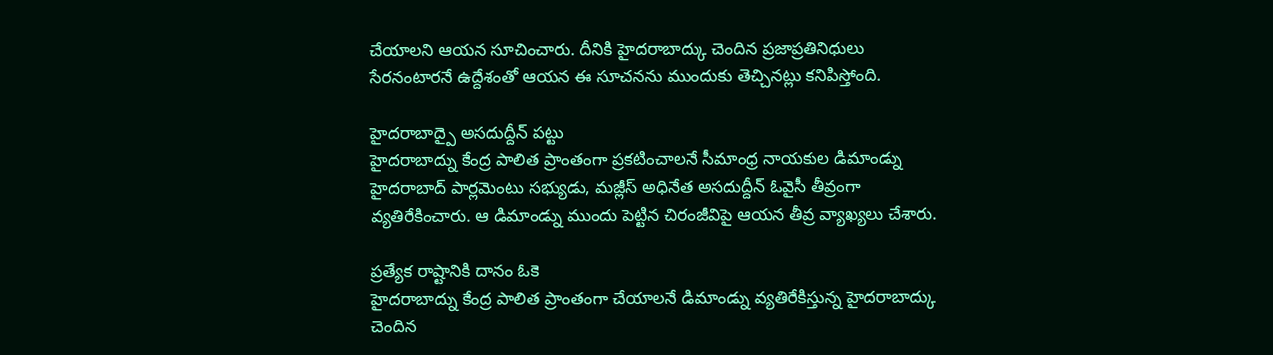చేయాలని ఆయన సూచించారు. దీనికి హైదరాబాద్కు చెందిన ప్రజాప్రతినిధులు సేరనంటారనే ఉద్దేశంతో ఆయన ఈ సూచనను ముందుకు తెచ్చినట్లు కనిపిస్తోంది.

హైదరాబాద్పై అసదుద్దీన్ పట్టు
హైదరాబాద్ను కేంద్ర పాలిత ప్రాంతంగా ప్రకటించాలనే సీమాంధ్ర నాయకుల డిమాండ్ను హైదరాబాద్ పార్లమెంటు సభ్యుడు, మజ్లీస్ అధినేత అసదుద్దీన్ ఓవైసీ తీవ్రంగా వ్యతిరేకించారు. ఆ డిమాండ్ను ముందు పెట్టిన చిరంజీవిపై ఆయన తీవ్ర వ్యాఖ్యలు చేశారు.

ప్రత్యేక రాష్టానికి దానం ఓకె
హైదరాబాద్ను కేంద్ర పాలిత ప్రాంతంగా చేయాలనే డిమాండ్ను వ్యతిరేకిస్తున్న హైదరాబాద్కు చెందిన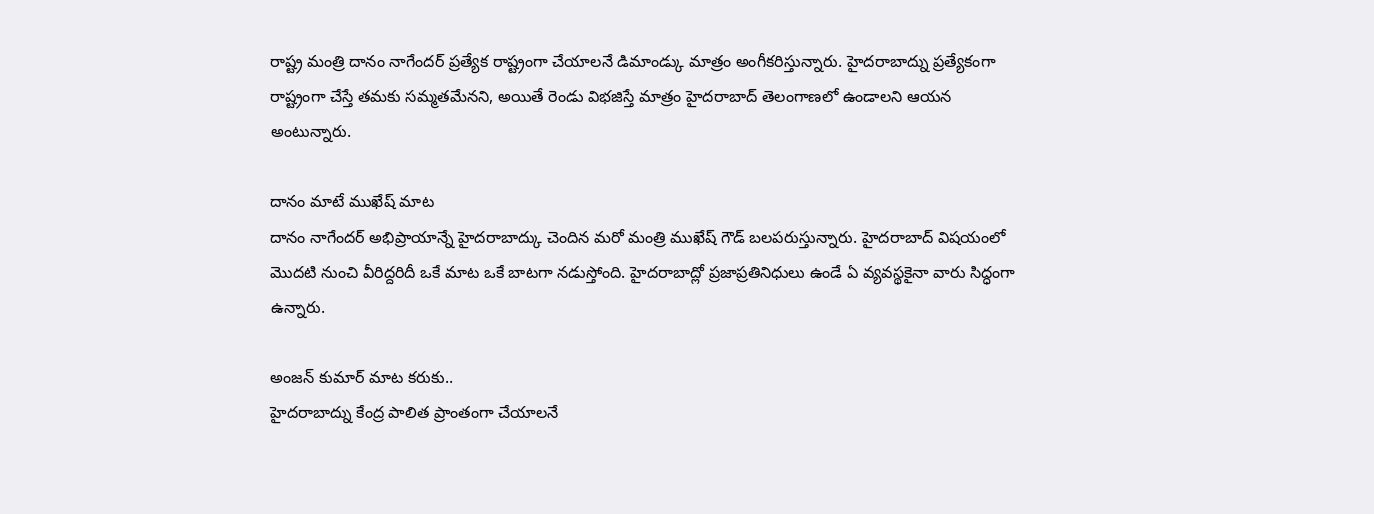రాష్ట్ర మంత్రి దానం నాగేందర్ ప్రత్యేక రాష్ట్రంగా చేయాలనే డిమాండ్కు మాత్రం అంగీకరిస్తున్నారు. హైదరాబాద్ను ప్రత్యేకంగా రాష్ట్రంగా చేస్తే తమకు సమ్మతమేనని, అయితే రెండు విభజిస్తే మాత్రం హైదరాబాద్ తెలంగాణలో ఉండాలని ఆయన అంటున్నారు.

దానం మాటే ముఖేష్ మాట
దానం నాగేందర్ అభిప్రాయాన్నే హైదరాబాద్కు చెందిన మరో మంత్రి ముఖేష్ గౌడ్ బలపరుస్తున్నారు. హైదరాబాద్ విషయంలో మొదటి నుంచి వీరిద్దరిదీ ఒకే మాట ఒకే బాటగా నడుస్తోంది. హైదరాబాద్లో ప్రజాప్రతినిధులు ఉండే ఏ వ్యవస్థకైనా వారు సిద్ధంగా ఉన్నారు.

అంజన్ కుమార్ మాట కరుకు..
హైదరాబాద్ను కేంద్ర పాలిత ప్రాంతంగా చేయాలనే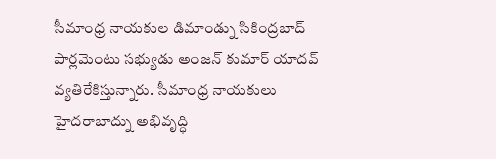సీమాంధ్ర నాయకుల డిమాండ్ను సికింద్రబాద్ పార్లమెంటు సభ్యుడు అంజన్ కుమార్ యాదవ్ వ్యతిరేకిస్తున్నారు. సీమాంధ్ర నాయకులు హైదరాబాద్ను అభివృద్ధి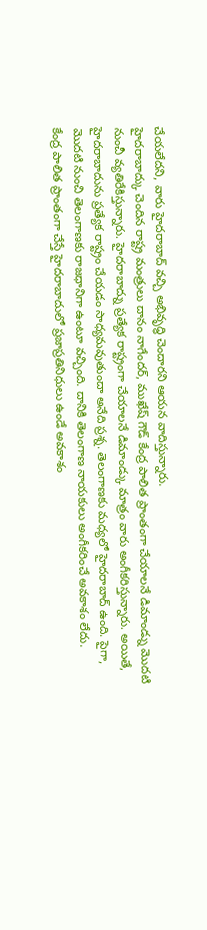చేయలేదని, వారు హైదరాబాద్ వచ్చి అభివృద్ధి చెందారని ఆయన వాదిస్తున్నారు.
హైదరాబాద్కు చెందిన రాష్ట్ర మంత్రులు దానం నాగేందర్, ముఖేష్ గౌడ్ కేంద్ర పాలిత ప్రాంతంగా చేయాలనే డిమాండ్ను మొదటి నుంచీ వ్యతిరేకిస్తున్నారు. హైదరాబాద్ను ప్రత్యేక రాష్ట్రంగా చేయాలనే డిమాండ్కు మాత్రం వారు అంగీకరిస్తున్నారు. అయితే, హైదరాబాదును ప్రత్యేక రాష్ట్రం చేయడం సాధ్యమవుతుందా అనేది ప్రశ్న. తెలంగాణకు మధ్యలో హైదరాబాద్ ఉంది. పైగా, మొదటి నుంచి తెలంగాణకు రాజధానిగా ఉంటూ వచ్చింది. దానికి తెలంగాణ నాయకులు అంగీకరించే అవకాశం లేదు.
కేంద్ర పాలిత ప్రాంతంగా చేస్తే హైదరాబాదులో ప్రజాప్రతినిధులు ఉండే అవకాశం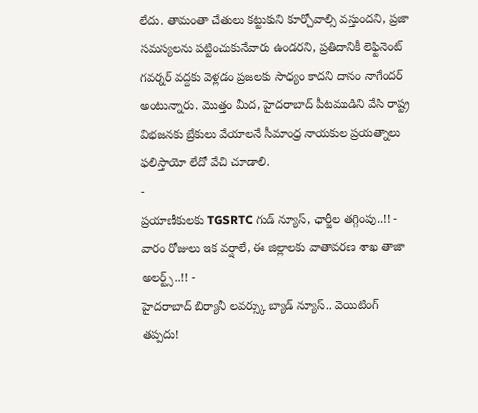లేదు. తామంతా చేతులు కట్టుకుని కూర్చోవాల్సి వస్తుందని, ప్రజా సమస్యలను పట్టించుకునేవారు ఉండరని, ప్రతిదానికీ లెఫ్టినెంట్ గవర్నర్ వద్దకు వెళ్లడం ప్రజలకు సాధ్యం కాదని దానం నాగేందర్ అంటున్నారు. మొత్తం మీద, హైదరాబాద్ పీటముడిని వేసి రాష్ట్ర విభజనకు బ్రేకులు వేయాలనే సీమాంధ్ర నాయకుల ప్రయత్నాలు ఫలిస్తాయో లేదో వేచి చూడాలి.
-
ప్రయాణీకులకు TGSRTC గుడ్ న్యూస్, ఛార్జీల తగ్గింపు..!! -
వారం రోజులు ఇక వర్షాలే, ఈ జిల్లాలకు వాతావరణ శాఖ తాజా అలర్ట్స్..!! -
హైదరాబాద్ బిర్యానీ లవర్స్కు బ్యాడ్ న్యూస్.. వెయిటింగ్ తప్పదు!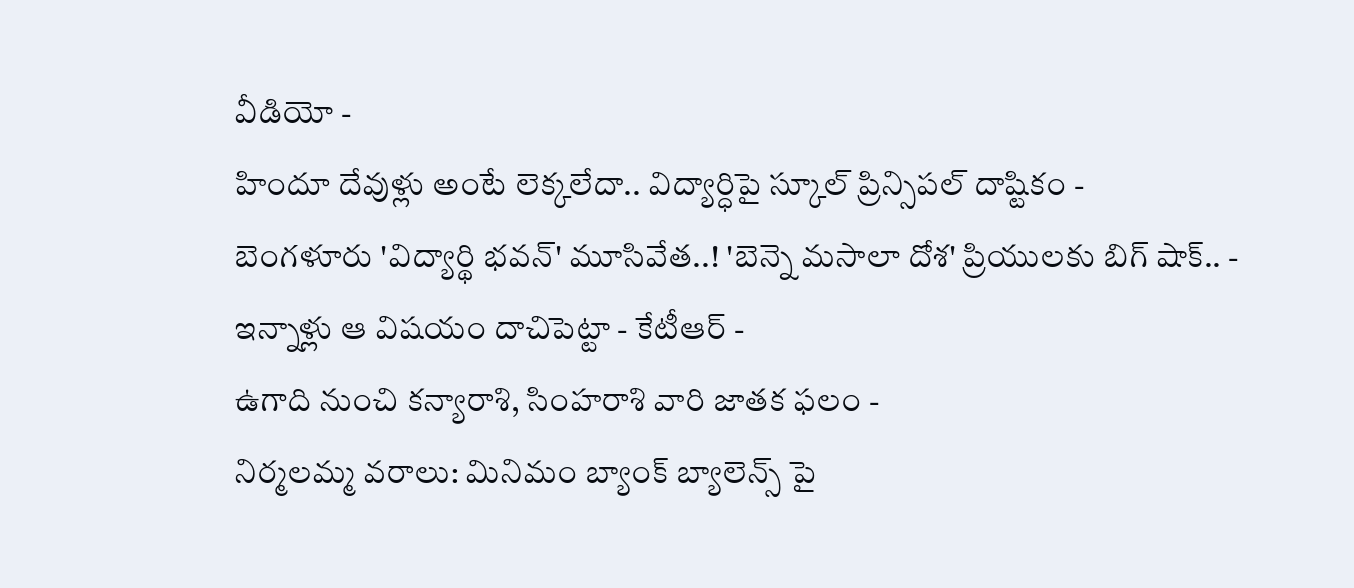వీడియో -
హిందూ దేవుళ్లు అంటే లెక్కలేదా.. విద్యార్ధిపై స్కూల్ ప్రిన్సిపల్ దాష్టికం -
బెంగళూరు 'విద్యార్థి భవన్' మూసివేత..! 'బెన్నె మసాలా దోశ' ప్రియులకు బిగ్ షాక్.. -
ఇన్నాళ్లు ఆ విషయం దాచిపెట్టా - కేటీఆర్ -
ఉగాది నుంచి కన్యారాశి, సింహరాశి వారి జాతక ఫలం -
నిర్మలమ్మ వరాలు: మినిమం బ్యాంక్ బ్యాలెన్స్ పై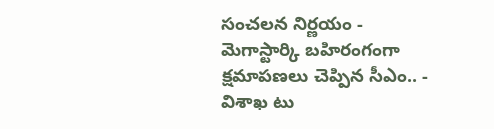సంచలన నిర్ణయం -
మెగాస్టార్కి బహిరంగంగా క్షమాపణలు చెప్పిన సీఎం.. -
విశాఖ టు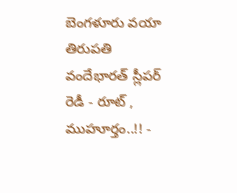బెంగళూరు వయా తిరుపతి వందేభారత్ స్లీపర్ రెడీ - రూట్ , ముహూర్తం..!! -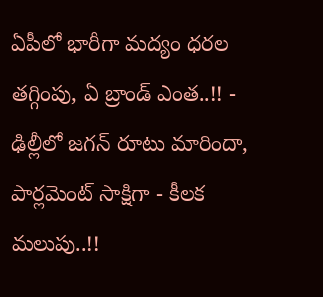ఏపీలో భారీగా మద్యం ధరల తగ్గింపు, ఏ బ్రాండ్ ఎంత..!! -
ఢిల్లీలో జగన్ రూటు మారిందా, పార్లమెంట్ సాక్షిగా - కీలక మలుపు..!!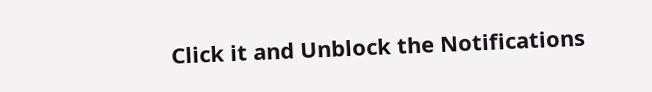Click it and Unblock the Notifications